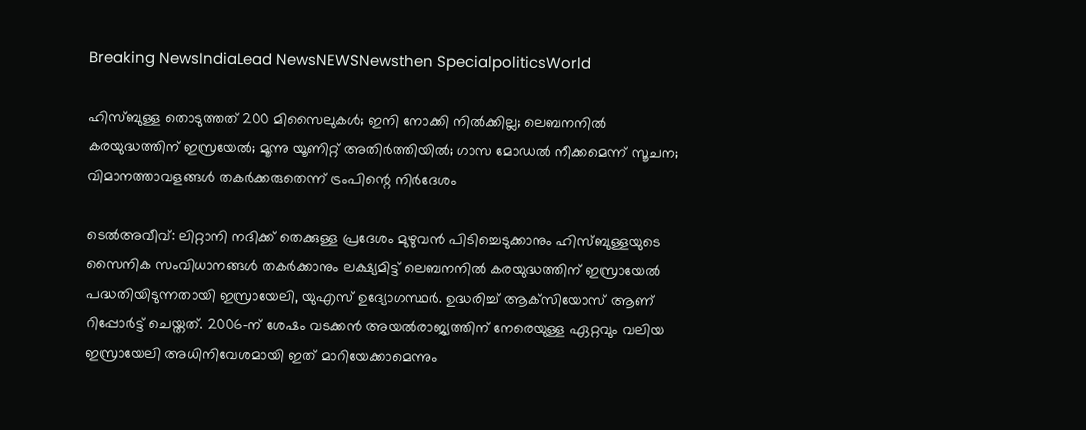Breaking NewsIndiaLead NewsNEWSNewsthen SpecialpoliticsWorld

ഹിസ്ബുള്ള തൊടുത്തത് 200 മിസൈലുകള്‍; ഇനി നോക്കി നില്‍ക്കില്ല; ലെബനനില്‍ കരയുദ്ധത്തിന് ഇസ്രയേല്‍; മൂന്നു യൂണിറ്റ് അതിര്‍ത്തിയില്‍; ഗാസ മോഡല്‍ നീക്കമെന്ന് സൂചന; വിമാനത്താവളങ്ങള്‍ തകര്‍ക്കരുതെന്ന് ട്രംപിന്റെ നിര്‍ദേശം

ടെല്‍അവീവ്: ലിറ്റാനി നദിക്ക് തെക്കുള്ള പ്രദേശം മുഴുവന്‍ പിടിച്ചെടുക്കാനും ഹിസ്ബുള്ളയുടെ സൈനിക സംവിധാനങ്ങള്‍ തകര്‍ക്കാനും ലക്ഷ്യമിട്ട് ലെബനനില്‍ കരയുദ്ധത്തിന് ഇസ്രായേല്‍ പദ്ധതിയിടുന്നതായി ഇസ്രായേലി, യുഎസ് ഉദ്യോഗസ്ഥര്‍. ഉദ്ധരിച്ച് ആക്‌സിയോസ് ആണ് റിപ്പോര്‍ട്ട് ചെയ്തത്. 2006-ന് ശേഷം വടക്കന്‍ അയല്‍രാജ്യത്തിന് നേരെയുള്ള ഏറ്റവും വലിയ ഇസ്രായേലി അധിനിവേശമായി ഇത് മാറിയേക്കാമെന്നും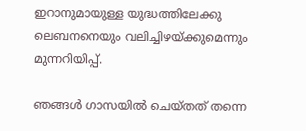ഇറാനുമായുള്ള യുദ്ധത്തിലേക്കു ലെബനനെയും വലിച്ചിഴയ്ക്കുമെന്നും മുന്നറിയിപ്പ്.

ഞങ്ങള്‍ ഗാസയില്‍ ചെയ്തത് തന്നെ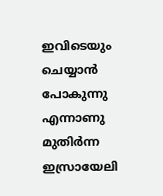ഇവിടെയും ചെയ്യാന്‍ പോകുന്നു എന്നാണു മുതിര്‍ന്ന ഇസ്രായേലി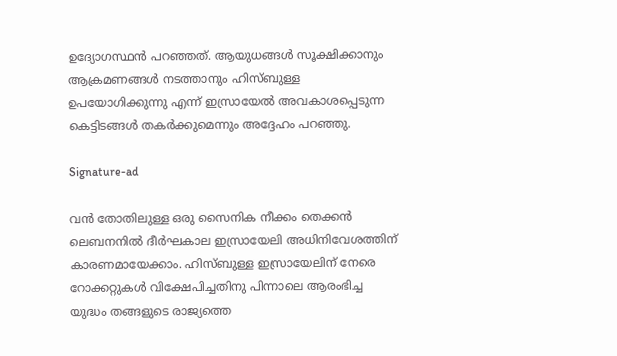ഉദ്യോഗസ്ഥന്‍ പറഞ്ഞത്. ആയുധങ്ങള്‍ സൂക്ഷിക്കാനും ആക്രമണങ്ങള്‍ നടത്താനും ഹിസ്ബുള്ള ഉപയോഗിക്കുന്നു എന്ന് ഇസ്രായേല്‍ അവകാശപ്പെടുന്ന കെട്ടിടങ്ങള്‍ തകര്‍ക്കുമെന്നും അദ്ദേഹം പറഞ്ഞു.

Signature-ad

വന്‍ തോതിലുള്ള ഒരു സൈനിക നീക്കം തെക്കന്‍ ലെബനനില്‍ ദീര്‍ഘകാല ഇസ്രായേലി അധിനിവേശത്തിന് കാരണമായേക്കാം. ഹിസ്ബുള്ള ഇസ്രായേലിന് നേരെ റോക്കറ്റുകള്‍ വിക്ഷേപിച്ചതിനു പിന്നാലെ ആരംഭിച്ച യുദ്ധം തങ്ങളുടെ രാജ്യത്തെ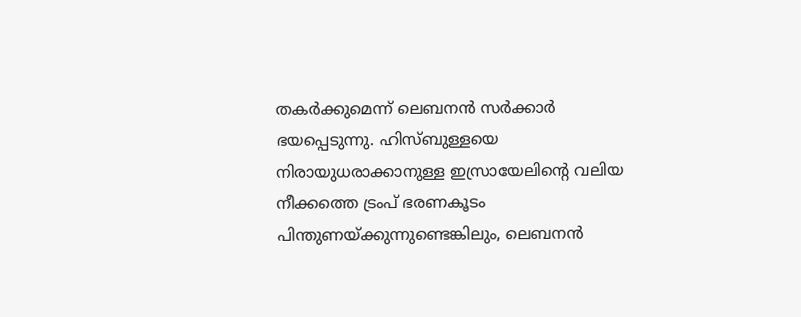തകര്‍ക്കുമെന്ന് ലെബനന്‍ സര്‍ക്കാര്‍ ഭയപ്പെടുന്നു. ഹിസ്ബുള്ളയെ നിരായുധരാക്കാനുള്ള ഇസ്രായേലിന്റെ വലിയ നീക്കത്തെ ട്രംപ് ഭരണകൂടം പിന്തുണയ്ക്കുന്നുണ്ടെങ്കിലും, ലെബനന്‍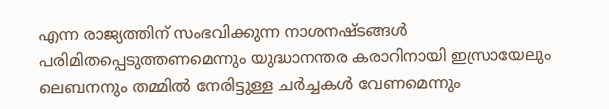എന്ന രാജ്യത്തിന് സംഭവിക്കുന്ന നാശനഷ്ടങ്ങള്‍ പരിമിതപ്പെടുത്തണമെന്നും യുദ്ധാനന്തര കരാറിനായി ഇസ്രായേലും ലെബനനും തമ്മില്‍ നേരിട്ടുള്ള ചര്‍ച്ചകള്‍ വേണമെന്നും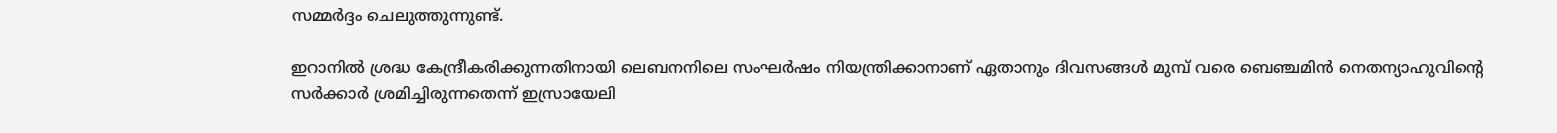സമ്മര്‍ദ്ദം ചെലുത്തുന്നുണ്ട്.

ഇറാനില്‍ ശ്രദ്ധ കേന്ദ്രീകരിക്കുന്നതിനായി ലെബനനിലെ സംഘര്‍ഷം നിയന്ത്രിക്കാനാണ് ഏതാനും ദിവസങ്ങള്‍ മുമ്പ് വരെ ബെഞ്ചമിന്‍ നെതന്യാഹുവിന്റെ സര്‍ക്കാര്‍ ശ്രമിച്ചിരുന്നതെന്ന് ഇസ്രായേലി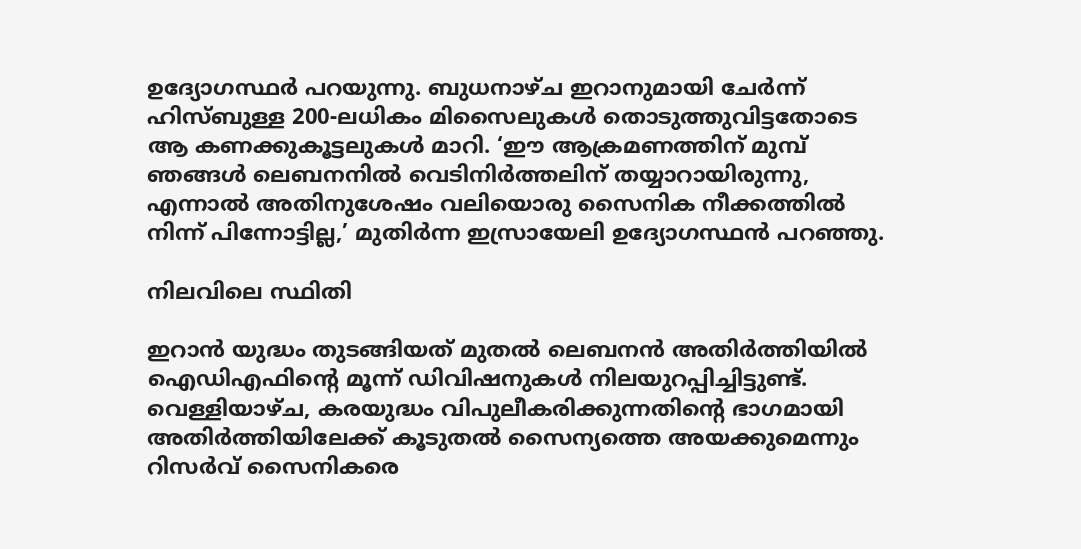ഉദ്യോഗസ്ഥര്‍ പറയുന്നു. ബുധനാഴ്ച ഇറാനുമായി ചേര്‍ന്ന് ഹിസ്ബുള്ള 200-ലധികം മിസൈലുകള്‍ തൊടുത്തുവിട്ടതോടെ ആ കണക്കുകൂട്ടലുകള്‍ മാറി. ‘ഈ ആക്രമണത്തിന് മുമ്പ് ഞങ്ങള്‍ ലെബനനില്‍ വെടിനിര്‍ത്തലിന് തയ്യാറായിരുന്നു, എന്നാല്‍ അതിനുശേഷം വലിയൊരു സൈനിക നീക്കത്തില്‍ നിന്ന് പിന്നോട്ടില്ല,’ മുതിര്‍ന്ന ഇസ്രായേലി ഉദ്യോഗസ്ഥന്‍ പറഞ്ഞു.

നിലവിലെ സ്ഥിതി

ഇറാന്‍ യുദ്ധം തുടങ്ങിയത് മുതല്‍ ലെബനന്‍ അതിര്‍ത്തിയില്‍ ഐഡിഎഫിന്റെ മൂന്ന് ഡിവിഷനുകള്‍ നിലയുറപ്പിച്ചിട്ടുണ്ട്. വെള്ളിയാഴ്ച, കരയുദ്ധം വിപുലീകരിക്കുന്നതിന്റെ ഭാഗമായി അതിര്‍ത്തിയിലേക്ക് കൂടുതല്‍ സൈന്യത്തെ അയക്കുമെന്നും റിസര്‍വ് സൈനികരെ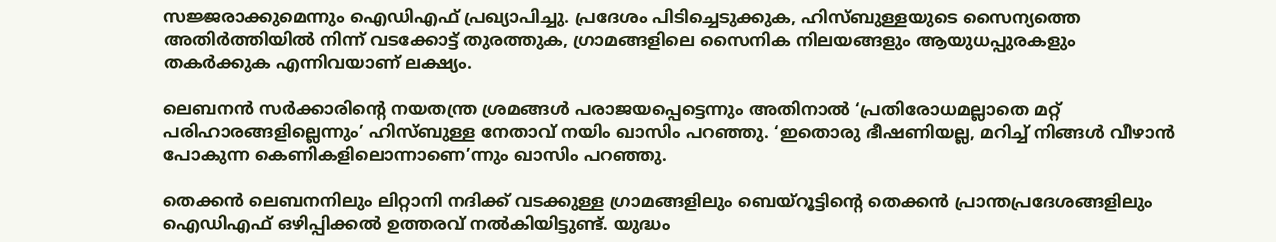സജ്ജരാക്കുമെന്നും ഐഡിഎഫ് പ്രഖ്യാപിച്ചു. പ്രദേശം പിടിച്ചെടുക്കുക, ഹിസ്ബുള്ളയുടെ സൈന്യത്തെ അതിര്‍ത്തിയില്‍ നിന്ന് വടക്കോട്ട് തുരത്തുക, ഗ്രാമങ്ങളിലെ സൈനിക നിലയങ്ങളും ആയുധപ്പുരകളും തകര്‍ക്കുക എന്നിവയാണ് ലക്ഷ്യം.

ലെബനന്‍ സര്‍ക്കാരിന്റെ നയതന്ത്ര ശ്രമങ്ങള്‍ പരാജയപ്പെട്ടെന്നും അതിനാല്‍ ‘പ്രതിരോധമല്ലാതെ മറ്റ് പരിഹാരങ്ങളില്ലെന്നും’ ഹിസ്ബുള്ള നേതാവ് നയിം ഖാസിം പറഞ്ഞു. ‘ഇതൊരു ഭീഷണിയല്ല, മറിച്ച് നിങ്ങള്‍ വീഴാന്‍ പോകുന്ന കെണികളിലൊന്നാണെ’ന്നും ഖാസിം പറഞ്ഞു.

തെക്കന്‍ ലെബനനിലും ലിറ്റാനി നദിക്ക് വടക്കുള്ള ഗ്രാമങ്ങളിലും ബെയ്റൂട്ടിന്റെ തെക്കന്‍ പ്രാന്തപ്രദേശങ്ങളിലും ഐഡിഎഫ് ഒഴിപ്പിക്കല്‍ ഉത്തരവ് നല്‍കിയിട്ടുണ്ട്. യുദ്ധം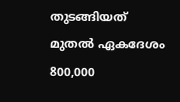തുടങ്ങിയത് മുതല്‍ ഏകദേശം 800,000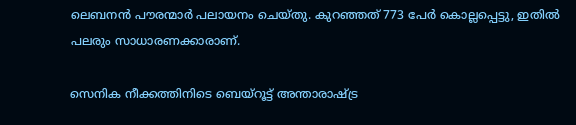ലെബനന്‍ പൗരന്മാര്‍ പലായനം ചെയ്തു. കുറഞ്ഞത് 773 പേര്‍ കൊല്ലപ്പെട്ടു, ഇതില്‍ പലരും സാധാരണക്കാരാണ്.

സെനിക നീക്കത്തിനിടെ ബെയ്റൂട്ട് അന്താരാഷ്ട്ര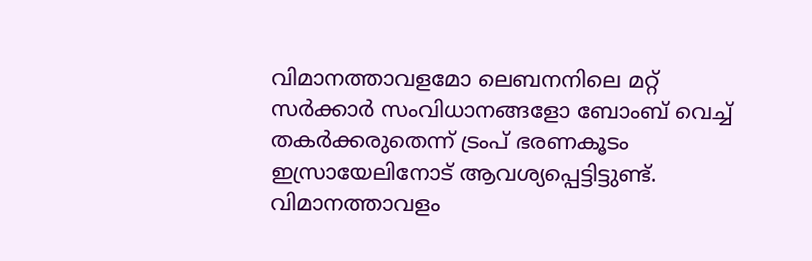വിമാനത്താവളമോ ലെബനനിലെ മറ്റ് സര്‍ക്കാര്‍ സംവിധാനങ്ങളോ ബോംബ് വെച്ച് തകര്‍ക്കരുതെന്ന് ട്രംപ് ഭരണകൂടം ഇസ്രായേലിനോട് ആവശ്യപ്പെട്ടിട്ടുണ്ട്. വിമാനത്താവളം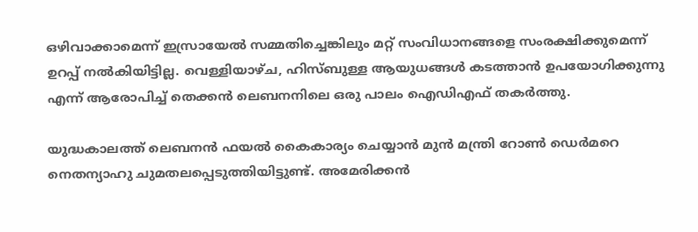ഒഴിവാക്കാമെന്ന് ഇസ്രായേല്‍ സമ്മതിച്ചെങ്കിലും മറ്റ് സംവിധാനങ്ങളെ സംരക്ഷിക്കുമെന്ന് ഉറപ്പ് നല്‍കിയിട്ടില്ല. വെള്ളിയാഴ്ച, ഹിസ്ബുള്ള ആയുധങ്ങള്‍ കടത്താന്‍ ഉപയോഗിക്കുന്നു എന്ന് ആരോപിച്ച് തെക്കന്‍ ലെബനനിലെ ഒരു പാലം ഐഡിഎഫ് തകര്‍ത്തു.

യുദ്ധകാലത്ത് ലെബനന്‍ ഫയല്‍ കൈകാര്യം ചെയ്യാന്‍ മുന്‍ മന്ത്രി റോണ്‍ ഡെര്‍മറെ നെതന്യാഹു ചുമതലപ്പെടുത്തിയിട്ടുണ്ട്. അമേരിക്കന്‍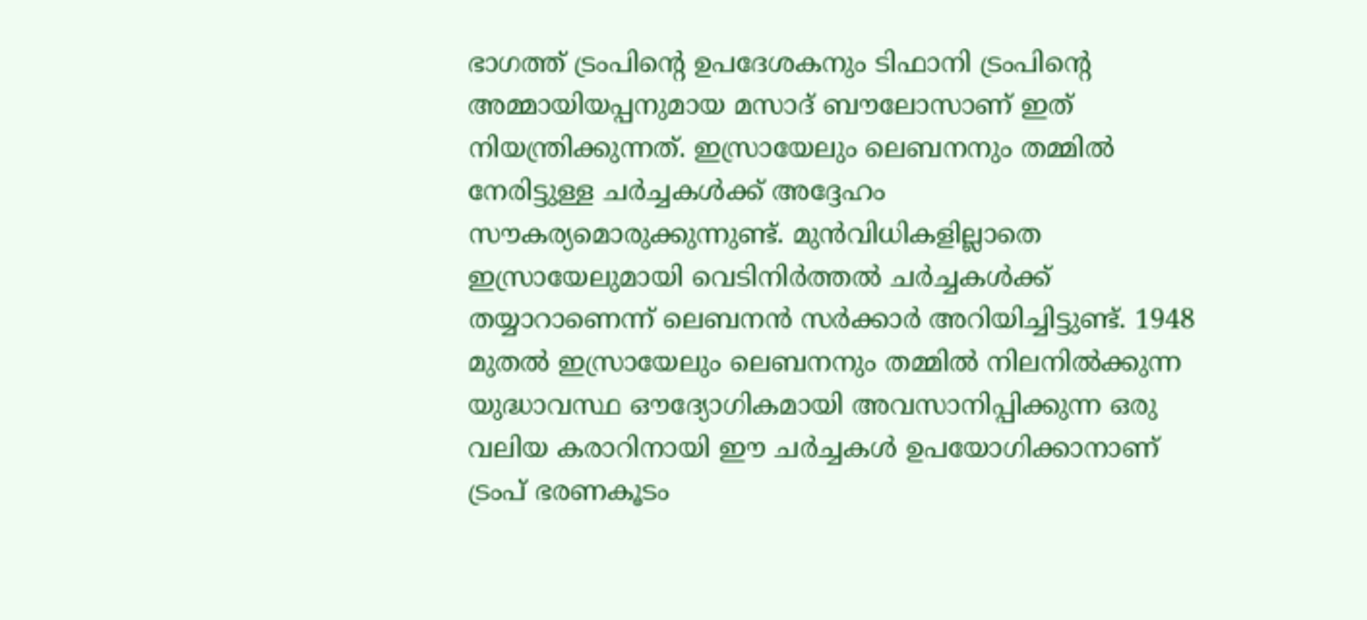ഭാഗത്ത് ട്രംപിന്റെ ഉപദേശകനും ടിഫാനി ട്രംപിന്റെ അമ്മായിയപ്പനുമായ മസാദ് ബൗലോസാണ് ഇത് നിയന്ത്രിക്കുന്നത്. ഇസ്രായേലും ലെബനനും തമ്മില്‍ നേരിട്ടുള്ള ചര്‍ച്ചകള്‍ക്ക് അദ്ദേഹം സൗകര്യമൊരുക്കുന്നുണ്ട്. മുന്‍വിധികളില്ലാതെ ഇസ്രായേലുമായി വെടിനിര്‍ത്തല്‍ ചര്‍ച്ചകള്‍ക്ക് തയ്യാറാണെന്ന് ലെബനന്‍ സര്‍ക്കാര്‍ അറിയിച്ചിട്ടുണ്ട്. 1948 മുതല്‍ ഇസ്രായേലും ലെബനനും തമ്മില്‍ നിലനില്‍ക്കുന്ന യുദ്ധാവസ്ഥ ഔദ്യോഗികമായി അവസാനിപ്പിക്കുന്ന ഒരു വലിയ കരാറിനായി ഈ ചര്‍ച്ചകള്‍ ഉപയോഗിക്കാനാണ് ട്രംപ് ഭരണകൂടം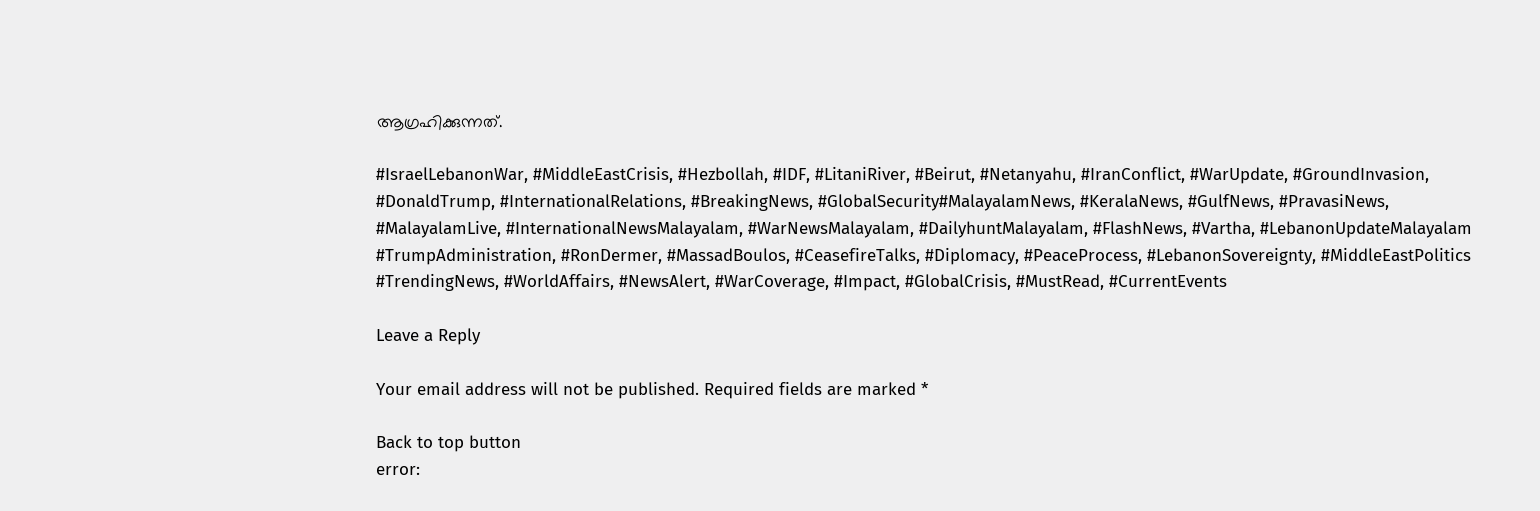ആഗ്രഹിക്കുന്നത്.

#IsraelLebanonWar, #MiddleEastCrisis, #Hezbollah, #IDF, #LitaniRiver, #Beirut, #Netanyahu, #IranConflict, #WarUpdate, #GroundInvasion, #DonaldTrump, #InternationalRelations, #BreakingNews, #GlobalSecurity#MalayalamNews, #KeralaNews, #GulfNews, #PravasiNews, #MalayalamLive, #InternationalNewsMalayalam, #WarNewsMalayalam, #DailyhuntMalayalam, #FlashNews, #Vartha, #LebanonUpdateMalayalam #TrumpAdministration, #RonDermer, #MassadBoulos, #CeasefireTalks, #Diplomacy, #PeaceProcess, #LebanonSovereignty, #MiddleEastPolitics #TrendingNews, #WorldAffairs, #NewsAlert, #WarCoverage, #Impact, #GlobalCrisis, #MustRead, #CurrentEvents

Leave a Reply

Your email address will not be published. Required fields are marked *

Back to top button
error: